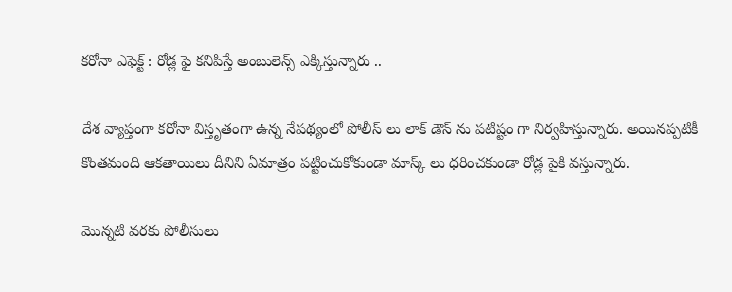కరోనా ఎఫెక్ట్ : రోడ్ల ఫై కనిపిస్తే అంబులెన్స్ ఎక్కిస్తున్నారు ..

దేశ వ్యాప్తంగా కరోనా విస్తృతంగా ఉన్న నేపథ్యంలో పోలీస్ లు లాక్ డౌన్ ను పటిష్టం గా నిర్వహిస్తున్నారు. అయినప్పటికీ కొంతమంది ఆకతాయిలు దీనిని ఏమాత్రం పట్టించుకోకుండా మాస్క్ లు ధరించకుండా రోడ్ల పైకి వస్తున్నారు.

మొన్నటి వరకు పోలీసులు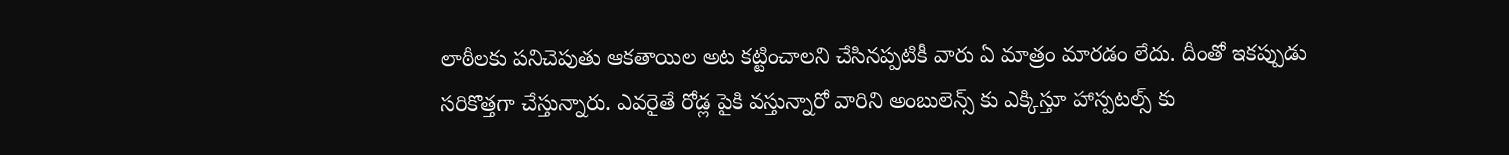లాఠీలకు పనిచెపుతు ఆకతాయిల అట కట్టించాలని చేసినప్పటికీ వారు ఏ మాత్రం మారడం లేదు. దీంతో ఇకప్పుడు సరికొత్తగా చేస్తున్నారు. ఎవరైతే రోడ్ల పైకి వస్తున్నారో వారిని అంబులెన్స్ కు ఎక్కిస్తూ హాస్పటల్స్ కు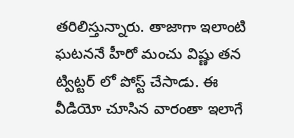తరిలిస్తున్నారు. తాజాగా ఇలాంటి ఘటననే హీరో మంచు విష్ణు తన ట్విట్టర్ లో పోస్ట్ చేసాడు. ఈ వీడియో చూసిన వారంతా ఇలాగే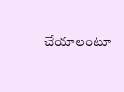చేయాలంటూ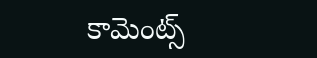కామెంట్స్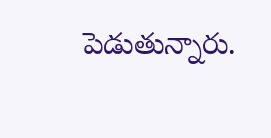పెడుతున్నారు.